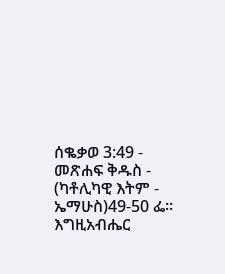ሰቈቃወ 3:49 - መጽሐፍ ቅዱስ - (ካቶሊካዊ እትም - ኤማሁስ)49-50 ፌ። እግዚአብሔር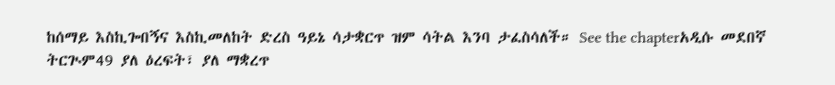ከሰማይ እስኪጐበኝና እስኪመለከት ድረስ ዓይኔ ሳታቋርጥ ዝም ሳትል እንባ ታፈስሳለች። See the chapterአዲሱ መደበኛ ትርጒም49 ያለ ዕረፍት፣ ያለ ማቋረጥ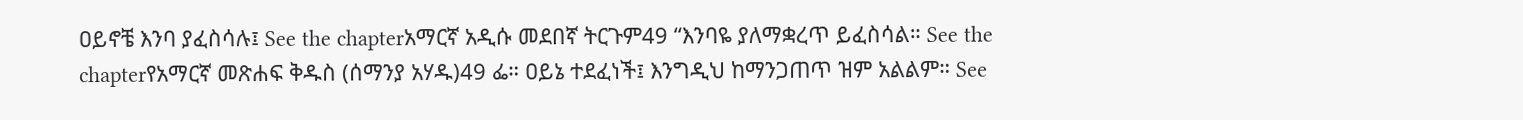ዐይኖቼ እንባ ያፈስሳሉ፤ See the chapterአማርኛ አዲሱ መደበኛ ትርጉም49 “እንባዬ ያለማቋረጥ ይፈስሳል። See the chapterየአማርኛ መጽሐፍ ቅዱስ (ሰማንያ አሃዱ)49 ፌ። ዐይኔ ተደፈነች፤ እንግዲህ ከማንጋጠጥ ዝም አልልም። See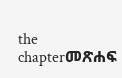the chapterመጽሐፍ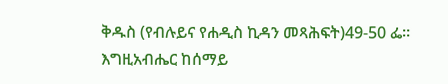ቅዱስ (የብሉይና የሐዲስ ኪዳን መጻሕፍት)49-50 ፌ። እግዚአብሔር ከሰማይ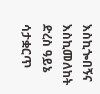እስኪጐበኝና እስኪመለከት ድረስ ዓይኔ ሳታቋርጥ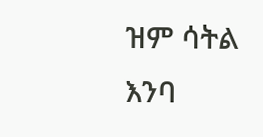ዝም ሳትል እንባ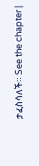ታፈስሳለች። See the chapter |